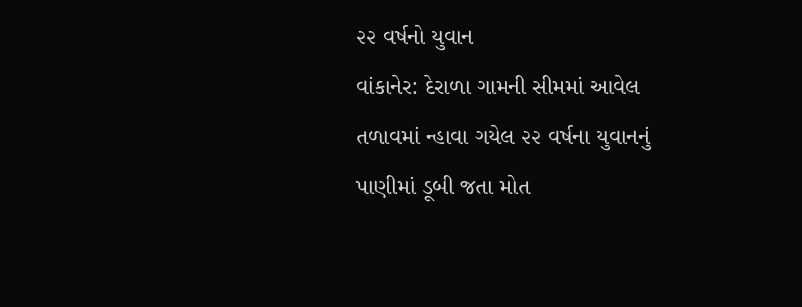૨૨ વર્ષનો યુવાન
વાંકાનેર: દેરાળા ગામની સીમમાં આવેલ તળાવમાં ન્હાવા ગયેલ ૨૨ વર્ષના યુવાનનું પાણીમાં ડૂબી જતા મોત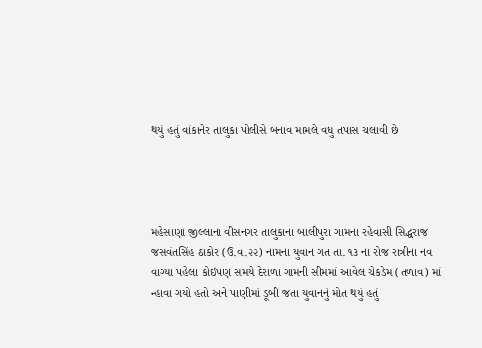થયું હતું વાંકાનેર તાલુકા પોલીસે બનાવ મામલે વધુ તપાસ ચલાવી છે




મહેસાણા જીલ્લાના વીસનગર તાલુકાના બાલીપુરા ગામના રહેવાસી સિદ્ધરાજ જસવંતસિંહ ઠાકોર (ઉ.વ.૨૨) નામના યુવાન ગત તા. ૧૩ ના રોજ રાત્રીના નવ વાગ્યા પહેલા કોઇપણ સમયે દેરાળા ગામની સીમમાં આવેલ ચેકડેમ (તળાવ) માં ન્હાવા ગયો હતો અને પાણીમાં ડૂબી જતા યુવાનનું મોત થયું હતું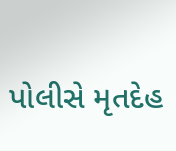પોલીસે મૃતદેહ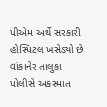પીએમ અર્થે સરકારી હોસ્પિટલ ખસેડ્યો છે વાંકાનેર તાલુકા પોલીસે અકસ્માત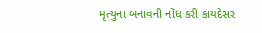મૃત્યુના બનાવની નોંધ કરી કાયદેસર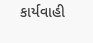કાર્યવાહી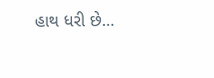હાથ ધરી છે…